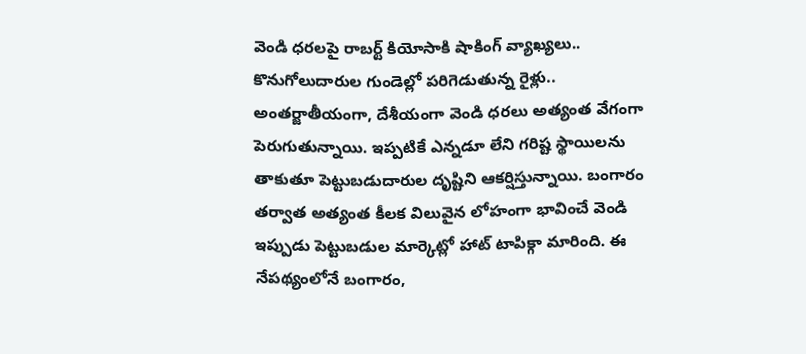వెండి ధరలపై రాబర్ట్ కియోసాకి షాకింగ్ వ్యాఖ్యలు.. కొనుగోలుదారుల గుండెల్లో పరిగెడుతున్న రైళ్లు..
అంతర్జాతీయంగా, దేశీయంగా వెండి ధరలు అత్యంత వేగంగా పెరుగుతున్నాయి. ఇప్పటికే ఎన్నడూ లేని గరిష్ట స్థాయిలను తాకుతూ పెట్టుబడుదారుల దృష్టిని ఆకర్షిస్తున్నాయి. బంగారం తర్వాత అత్యంత కీలక విలువైన లోహంగా భావించే వెండి ఇప్పుడు పెట్టుబడుల మార్కెట్లో హాట్ టాపిక్గా మారింది. ఈ నేపథ్యంలోనే బంగారం,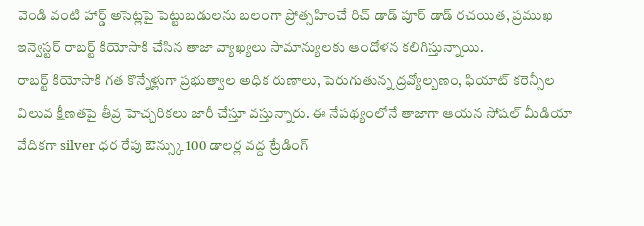వెండి వంటి హార్డ్ అసెట్లపై పెట్టుబడులను బలంగా ప్రోత్సహించే రిచ్ డాడ్ పూర్ డాడ్ రచయిత, ప్రముఖ ఇన్వెస్టర్ రాబర్ట్ కియోసాకి చేసిన తాజా వ్యాఖ్యలు సామాన్యులకు ఆందోళన కలిగిస్తున్నాయి.
రాబర్ట్ కియోసాకి గత కొన్నేళ్లుగా ప్రభుత్వాల అధిక రుణాలు, పెరుగుతున్న ద్రవ్యోల్బణం, ఫియాట్ కరెన్సీల విలువ క్షీణతపై తీవ్ర హెచ్చరికలు జారీ చేస్తూ వస్తున్నారు. ఈ నేపథ్యంలోనే తాజాగా ఆయన సోషల్ మీడియా వేదికగా silver ధర రేపు ఔన్స్కు 100 డాలర్ల వద్ద ట్రేడింగ్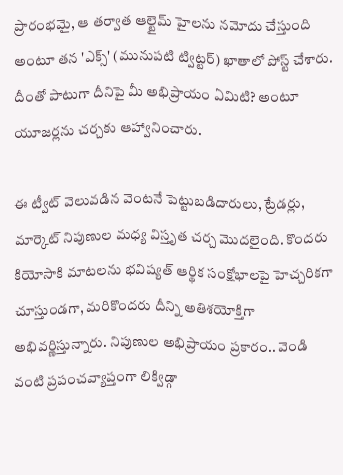ప్రారంభమై, ఆ తర్వాత ఆల్టైమ్ హైలను నమోదు చేస్తుంది అంటూ తన 'ఎక్స్' (మునుపటి ట్విట్టర్) ఖాతాలో పోస్ట్ చేశారు. దీంతో పాటుగా దీనిపై మీ అభిప్రాయం ఏమిటి? అంటూ యూజర్లను చర్చకు ఆహ్వానించారు.

ఈ ట్వీట్ వెలువడిన వెంటనే పెట్టుబడిదారులు, ట్రేడర్లు, మార్కెట్ నిపుణుల మధ్య విస్తృత చర్చ మొదలైంది. కొందరు కియోసాకి మాటలను భవిష్యత్ ఆర్థిక సంక్షోభాలపై హెచ్చరికగా చూస్తుండగా, మరికొందరు దీన్ని అతిశయోక్తిగా అభివర్ణిస్తున్నారు. నిపుణుల అభిప్రాయం ప్రకారం.. వెండి వంటి ప్రపంచవ్యాప్తంగా లిక్విడ్గా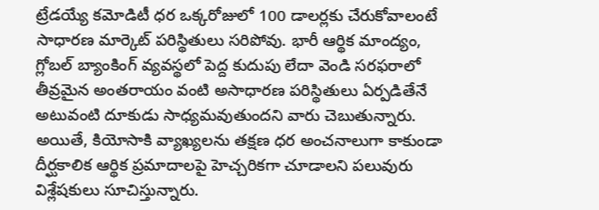ట్రేడయ్యే కమోడిటీ ధర ఒక్కరోజులో 100 డాలర్లకు చేరుకోవాలంటే సాధారణ మార్కెట్ పరిస్థితులు సరిపోవు. భారీ ఆర్థిక మాంద్యం, గ్లోబల్ బ్యాంకింగ్ వ్యవస్థలో పెద్ద కుదుపు లేదా వెండి సరఫరాలో తీవ్రమైన అంతరాయం వంటి అసాధారణ పరిస్థితులు ఏర్పడితేనే అటువంటి దూకుడు సాధ్యమవుతుందని వారు చెబుతున్నారు.
అయితే, కియోసాకి వ్యాఖ్యలను తక్షణ ధర అంచనాలుగా కాకుండా దీర్ఘకాలిక ఆర్థిక ప్రమాదాలపై హెచ్చరికగా చూడాలని పలువురు విశ్లేషకులు సూచిస్తున్నారు.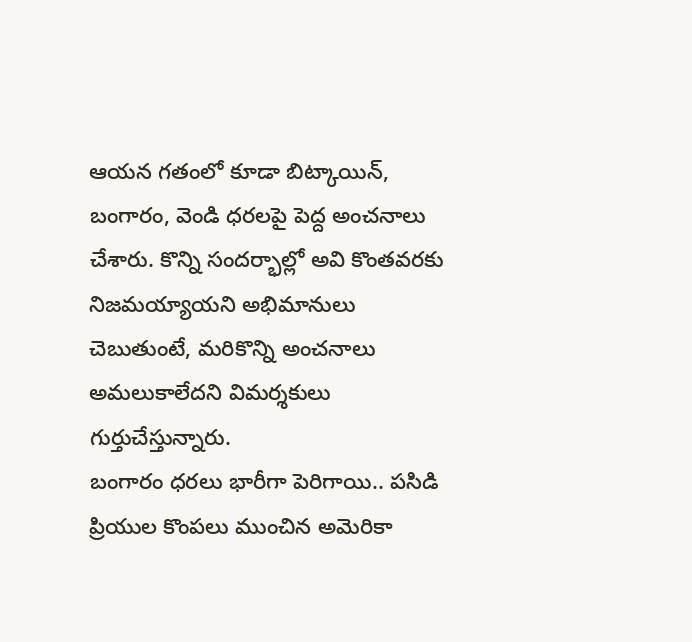ఆయన గతంలో కూడా బిట్కాయిన్, బంగారం, వెండి ధరలపై పెద్ద అంచనాలు చేశారు. కొన్ని సందర్భాల్లో అవి కొంతవరకు నిజమయ్యాయని అభిమానులు చెబుతుంటే, మరికొన్ని అంచనాలు అమలుకాలేదని విమర్శకులు గుర్తుచేస్తున్నారు.
బంగారం ధరలు భారీగా పెరిగాయి.. పసిడి ప్రియుల కొంపలు ముంచిన అమెరికా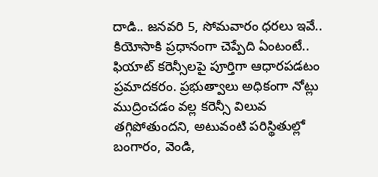దాడి.. జనవరి 5, సోమవారం ధరలు ఇవే..
కియోసాకి ప్రధానంగా చెప్పేది ఏంటంటే.. ఫియాట్ కరెన్సీలపై పూర్తిగా ఆధారపడటం ప్రమాదకరం. ప్రభుత్వాలు అధికంగా నోట్లు ముద్రించడం వల్ల కరెన్సీ విలువ తగ్గిపోతుందని, అటువంటి పరిస్థితుల్లో బంగారం, వెండి,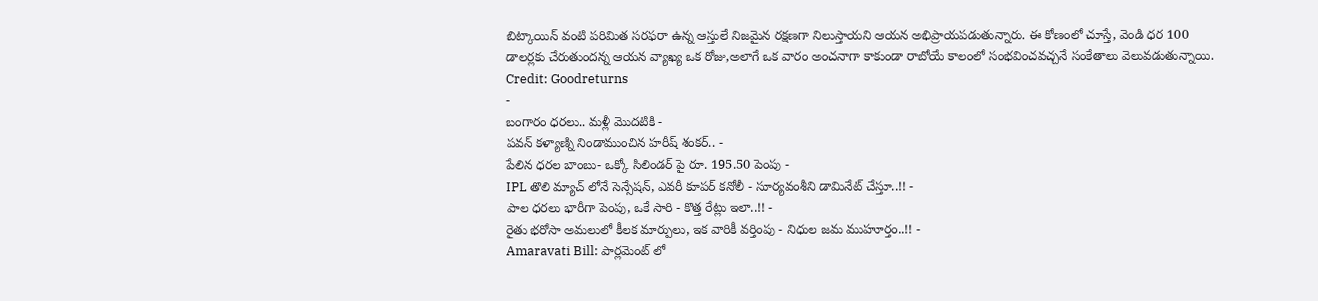బిట్కాయిన్ వంటి పరిమిత సరఫరా ఉన్న ఆస్తులే నిజమైన రక్షణగా నిలుస్తాయని ఆయన అభిప్రాయపడుతున్నారు. ఈ కోణంలో చూస్తే, వెండి ధర 100 డాలర్లకు చేరుతుందన్న ఆయన వ్యాఖ్య ఒక రోజు,అలాగే ఒక వారం అంచనాగా కాకుండా రాబోయే కాలంలో సంభవించవచ్చనే సంకేతాలు వెలువడుతున్నాయి.
Credit: Goodreturns
-
బంగారం ధరలు.. మళ్లీ మొదటికి -
పవన్ కళ్యాణ్ని నిండాముంచిన హరీష్ శంకర్.. -
పేలిన ధరల బాంబు- ఒక్కో సిలిండర్ పై రూ. 195.50 పెంపు -
IPL తొలి మ్యాచ్ లోనే సెన్సేషన్, ఎవరీ కూపర్ కనోలీ - సూర్యవంశీని డామినేట్ చేస్తూ..!! -
పాల ధరలు భారీగా పెంపు, ఒకే సారి - కొత్త రేట్లు ఇలా..!! -
రైతు భరోసా అమలులో కీలక మార్పులు, ఇక వారికీ వర్తింపు - నిధుల జమ ముహూర్తం..!! -
Amaravati Bill: పార్లమెంట్ లో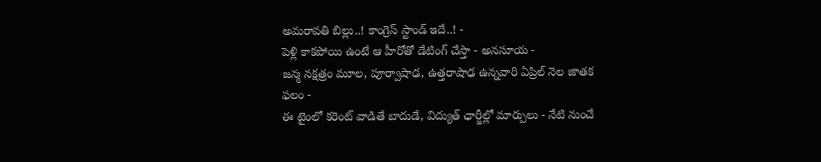అమరావతి బిల్లు..! కాంగ్రెస్ స్టాండ్ ఇదే..! -
పెళ్లి కాకపోయి ఉంటే ఆ హీరోతో డేటింగ్ చేస్తా - అనసూయ -
జన్మ నక్షత్రం మూల, పూర్వాషాఢ, ఉత్తరాషాఢ ఉన్నవారి ఏప్రిల్ నెల జాతక ఫలం -
ఈ టైంలో కరెంట్ వాడితే బాదుడే, విద్యుత్ ఛార్జీల్లో మార్పులు - నేటి నుంచే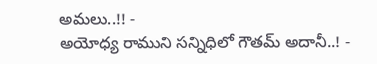అమలు..!! -
అయోధ్య రాముని సన్నిధిలో గౌతమ్ అదానీ..! -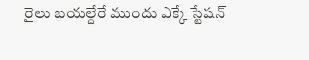రైలు బయల్దేరే ముందు ఎక్కే స్టేషన్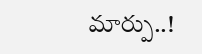మార్పు..!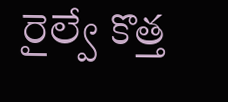రైల్వే కొత్త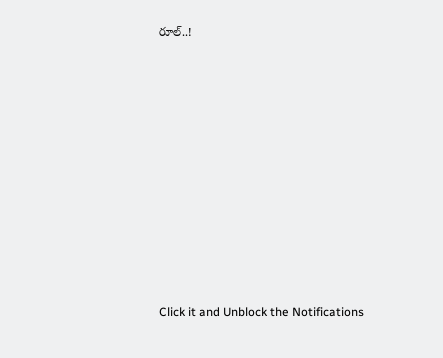రూల్..!












Click it and Unblock the Notifications